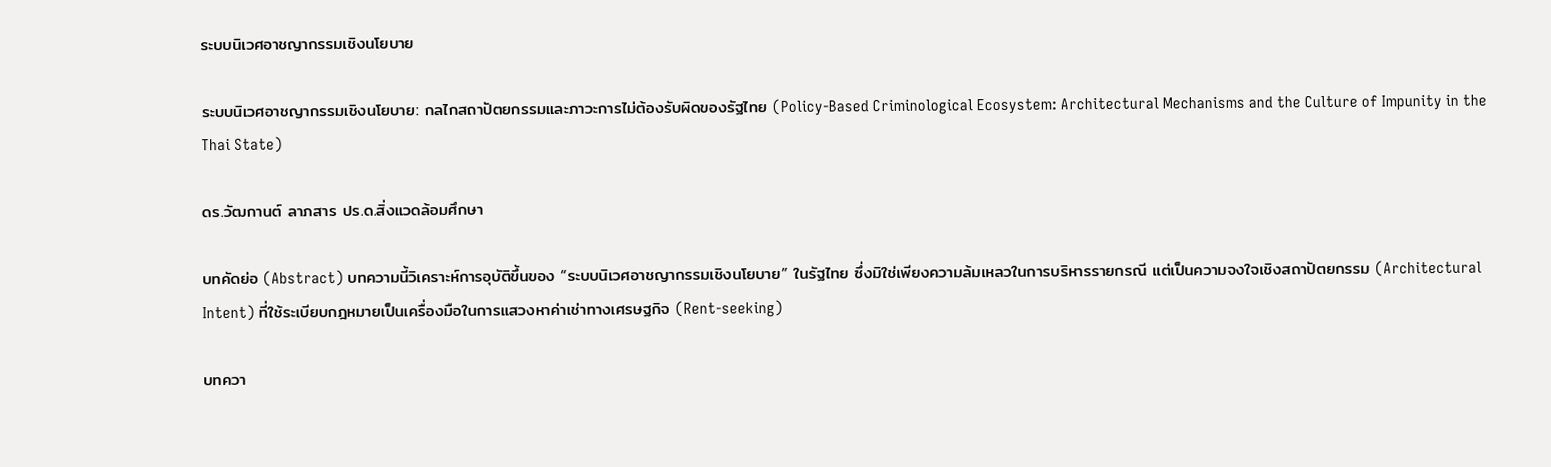ระบบนิเวศอาชญากรรมเชิงนโยบาย

ระบบนิเวศอาชญากรรมเชิงนโยบาย: กลไกสถาปัตยกรรมและภาวะการไม่ต้องรับผิดของรัฐไทย (Policy-Based Criminological Ecosystem: Architectural Mechanisms and the Culture of Impunity in the Thai State)

ดร.วัฒกานต์ ลาภสาร ปร.ด.สิ่งแวดล้อมศึกษา

บทคัดย่อ (Abstract) บทความนี้วิเคราะห์การอุบัติขึ้นของ “ระบบนิเวศอาชญากรรมเชิงนโยบาย” ในรัฐไทย ซึ่งมิใช่เพียงความล้มเหลวในการบริหารรายกรณี แต่เป็นความจงใจเชิงสถาปัตยกรรม (Architectural Intent) ที่ใช้ระเบียบกฎหมายเป็นเครื่องมือในการแสวงหาค่าเช่าทางเศรษฐกิจ (Rent-seeking)

บทควา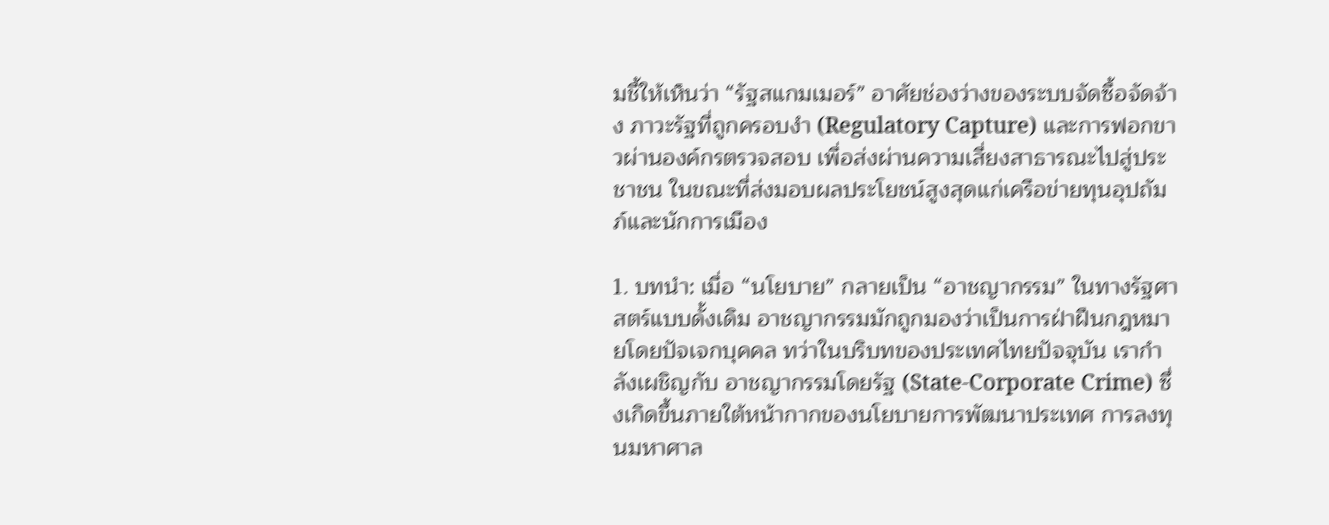มชี้ให้เห็นว่า “รัฐสแกมเมอร์” อาศัยช่องว่างของระบบจัดซื้อจัดจ้าง ภาวะรัฐที่ถูกครอบงำ (Regulatory Capture) และการฟอกขาวผ่านองค์กรตรวจสอบ เพื่อส่งผ่านความเสี่ยงสาธารณะไปสู่ประชาชน ในขณะที่ส่งมอบผลประโยชน์สูงสุดแก่เครือข่ายทุนอุปถัมภ์และนักการเมือง

1. บทนำ: เมื่อ “นโยบาย” กลายเป็น “อาชญากรรม” ในทางรัฐศาสตร์แบบดั้งเดิม อาชญากรรมมักถูกมองว่าเป็นการฝ่าฝืนกฎหมายโดยปัจเจกบุคคล ทว่าในบริบทของประเทศไทยปัจจุบัน เรากำลังเผชิญกับ อาชญากรรมโดยรัฐ (State-Corporate Crime) ซึ่งเกิดขึ้นภายใต้หน้ากากของนโยบายการพัฒนาประเทศ การลงทุนมหาศาล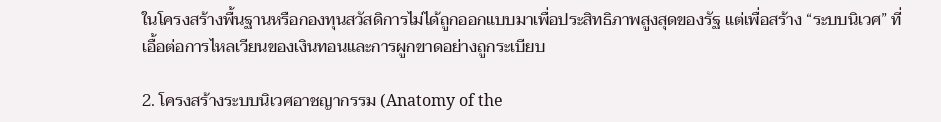ในโครงสร้างพื้นฐานหรือกองทุนสวัสดิการไม่ได้ถูกออกแบบมาเพื่อประสิทธิภาพสูงสุดของรัฐ แต่เพื่อสร้าง “ระบบนิเวศ” ที่เอื้อต่อการไหลเวียนของเงินทอนและการผูกขาดอย่างถูกระเบียบ

2. โครงสร้างระบบนิเวศอาชญากรรม (Anatomy of the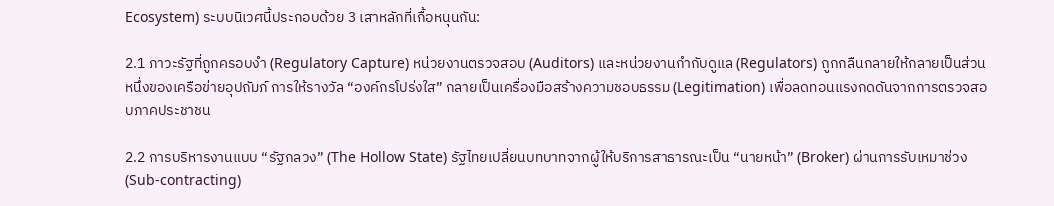Ecosystem) ระบบนิเวศนี้ประกอบด้วย 3 เสาหลักที่เกื้อหนุนกัน:

2.1 ภาวะรัฐที่ถูกครอบงำ (Regulatory Capture) หน่วยงานตรวจสอบ (Auditors) และหน่วยงานกำกับดูแล (Regulators) ถูกกลืนกลายให้กลายเป็นส่วนหนึ่งของเครือข่ายอุปถัมภ์ การให้รางวัล “องค์กรโปร่งใส” กลายเป็นเครื่องมือสร้างความชอบธรรม (Legitimation) เพื่อลดทอนแรงกดดันจากการตรวจสอบภาคประชาชน

2.2 การบริหารงานแบบ “รัฐกลวง” (The Hollow State) รัฐไทยเปลี่ยนบทบาทจากผู้ให้บริการสาธารณะเป็น “นายหน้า” (Broker) ผ่านการรับเหมาช่วง (Sub-contracting)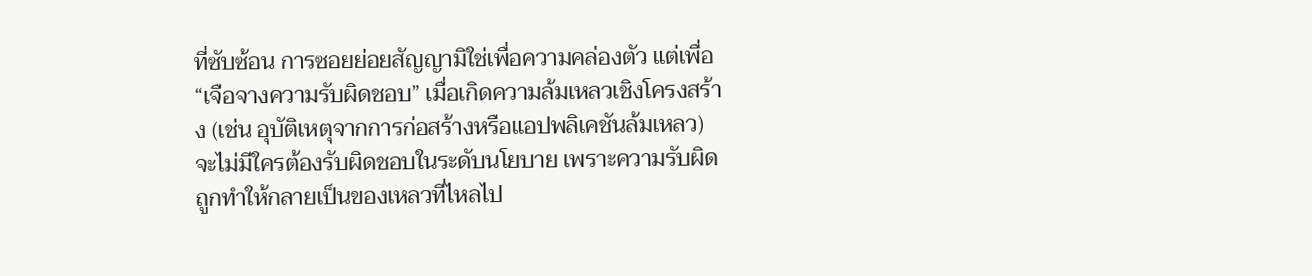ที่ซับซ้อน การซอยย่อยสัญญามิใช่เพื่อความคล่องตัว แต่เพื่อ “เจือจางความรับผิดชอบ” เมื่อเกิดความล้มเหลวเชิงโครงสร้าง (เช่น อุบัติเหตุจากการก่อสร้างหรือแอปพลิเคชันล้มเหลว) จะไม่มีใครต้องรับผิดชอบในระดับนโยบาย เพราะความรับผิดถูกทำให้กลายเป็นของเหลวที่ไหลไป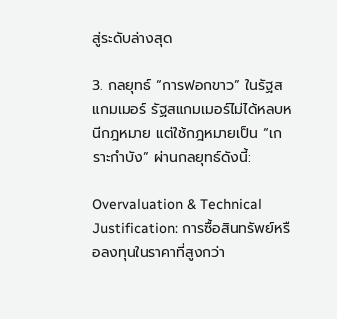สู่ระดับล่างสุด

3. กลยุทธ์ “การฟอกขาว” ในรัฐสแกมเมอร์ รัฐสแกมเมอร์ไม่ได้หลบหนีกฎหมาย แต่ใช้กฎหมายเป็น “เกราะกำบัง” ผ่านกลยุทธ์ดังนี้:

Overvaluation & Technical Justification: การซื้อสินทรัพย์หรือลงทุนในราคาที่สูงกว่า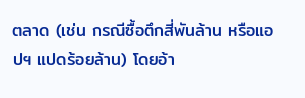ตลาด (เช่น กรณีซื้อตึกสี่พันล้าน หรือแอปฯ แปดร้อยล้าน) โดยอ้า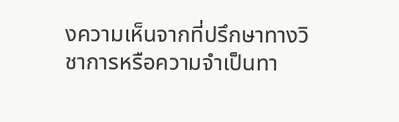งความเห็นจากที่ปรึกษาทางวิชาการหรือความจำเป็นทา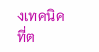งเทคนิคที่ต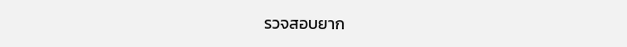รวจสอบยาก